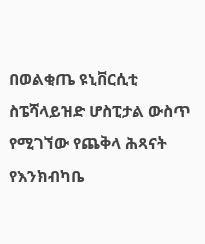በወልቂጤ ዩኒቨርሲቲ ስፔሻላይዝድ ሆስፒታል ውስጥ የሚገኘው የጨቅላ ሕጻናት የእንክብካቤ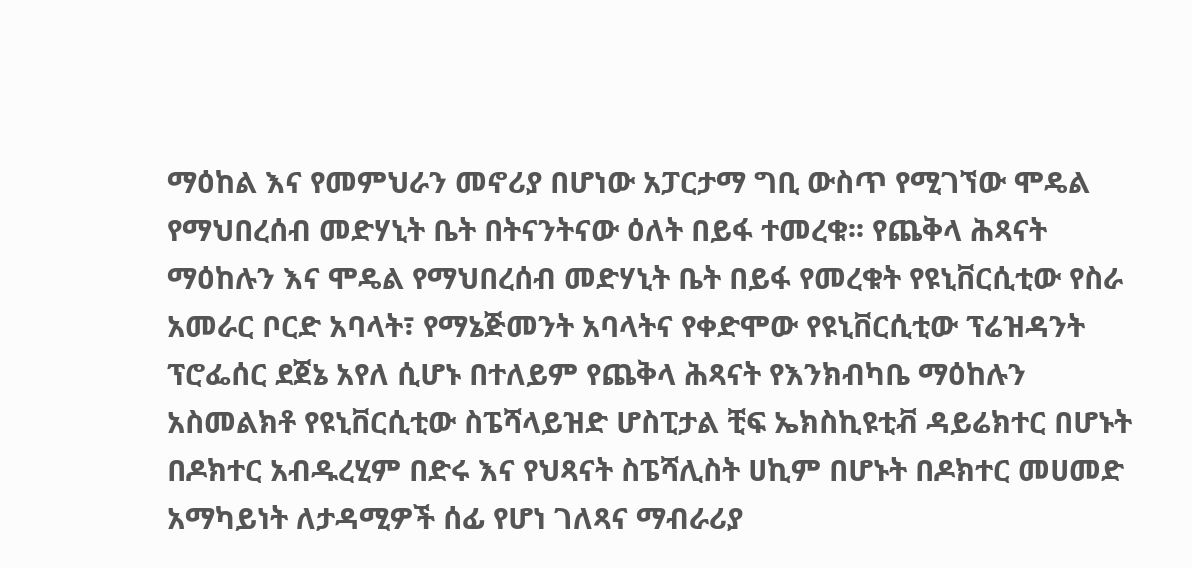ማዕከል እና የመምህራን መኖሪያ በሆነው አፓርታማ ግቢ ውስጥ የሚገኘው ሞዴል የማህበረሰብ መድሃኒት ቤት በትናንትናው ዕለት በይፋ ተመረቁ፡፡ የጨቅላ ሕጻናት ማዕከሉን እና ሞዴል የማህበረሰብ መድሃኒት ቤት በይፋ የመረቁት የዩኒቨርሲቲው የስራ አመራር ቦርድ አባላት፣ የማኔጅመንት አባላትና የቀድሞው የዩኒቨርሲቲው ፕሬዝዳንት ፕሮፌሰር ደጀኔ አየለ ሲሆኑ በተለይም የጨቅላ ሕጻናት የእንክብካቤ ማዕከሉን አስመልክቶ የዩኒቨርሲቲው ስፔሻላይዝድ ሆስፒታል ቺፍ ኤክስኪዩቲቭ ዳይሬክተር በሆኑት በዶክተር አብዱረሂም በድሩ እና የህጻናት ስፔሻሊስት ሀኪም በሆኑት በዶክተር መሀመድ አማካይነት ለታዳሚዎች ሰፊ የሆነ ገለጻና ማብራሪያ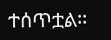ተሰጥቷል፡፡